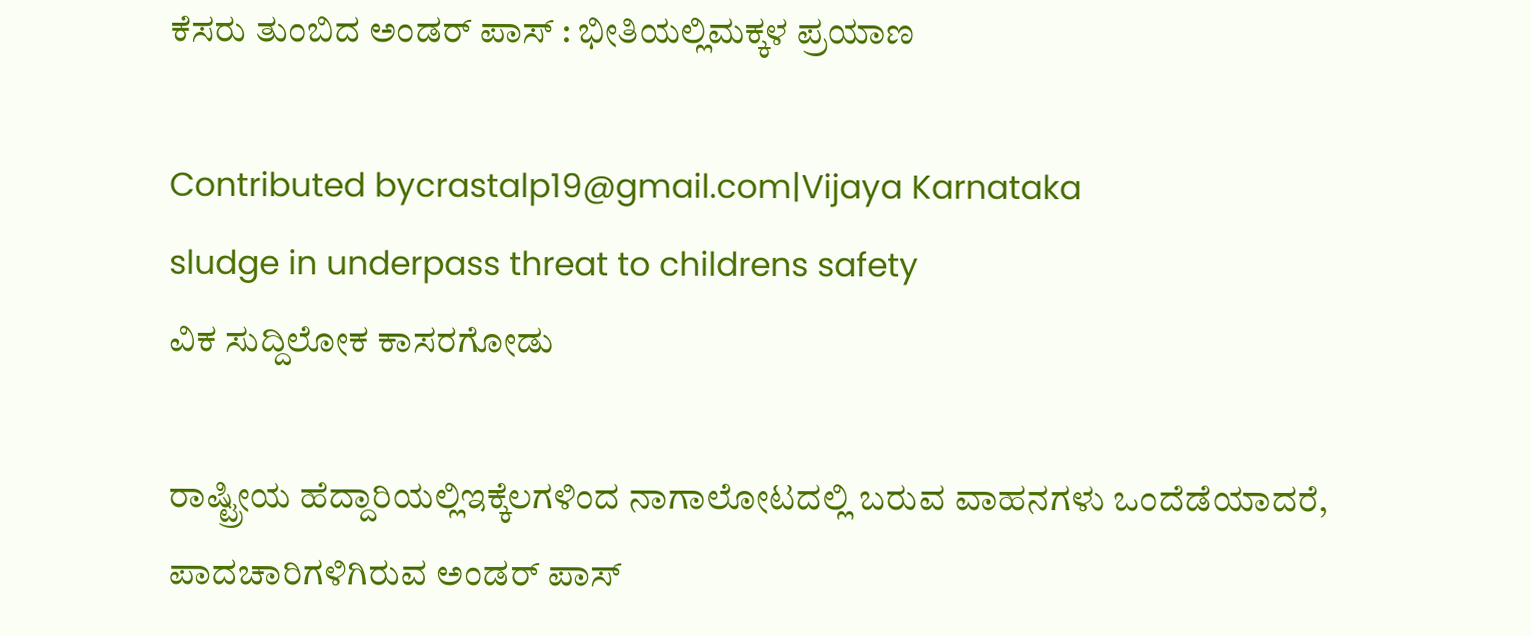ಕೆಸರು ತುಂಬಿದ ಅಂಡರ್ ಪಾಸ್ : ಭೀತಿಯಲ್ಲಿಮಕ್ಕಳ ಪ್ರಯಾಣ

Contributed bycrastalp19@gmail.com|Vijaya Karnataka
sludge in underpass threat to childrens safety
ವಿಕ ಸುದ್ದಿಲೋಕ ಕಾಸರಗೋಡು

ರಾಷ್ಟ್ರೀಯ ಹೆದ್ದಾರಿಯಲ್ಲಿಇಕ್ಕೆಲಗಳಿಂದ ನಾಗಾಲೋಟದಲ್ಲಿ ಬರುವ ವಾಹನಗಳು ಒಂದೆಡೆಯಾದರೆ, ಪಾದಚಾರಿಗಳಿಗಿರುವ ಅಂಡರ್ ಪಾಸ್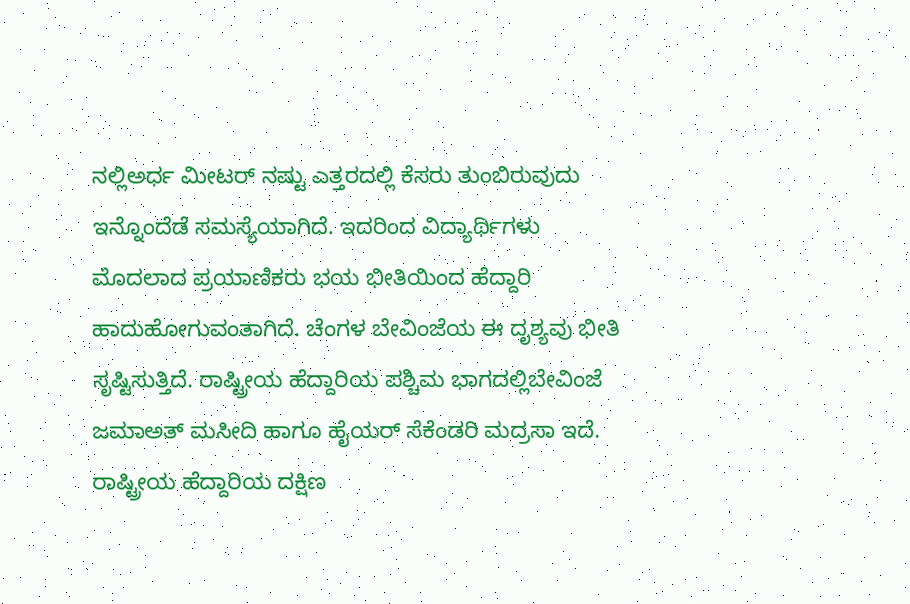ನಲ್ಲಿಅರ್ಧ ಮೀಟರ್ ನಷ್ಟು ಎತ್ತರದಲ್ಲಿ ಕೆಸರು ತುಂಬಿರುವುದು ಇನ್ನೊಂದೆಡೆ ಸಮಸ್ಯೆಯಾಗಿದೆ. ಇದರಿಂದ ವಿದ್ಯಾರ್ಥಿಗಳು ಮೊದಲಾದ ಪ್ರಯಾಣಿಕರು ಭಯ ಭೀತಿಯಿಂದ ಹೆದ್ದಾರಿ ಹಾದುಹೋಗುವಂತಾಗಿದೆ. ಚೆಂಗಳ ಬೇವಿಂಜೆಯ ಈ ದೃಶ್ಯವು ಭೀತಿ ಸೃಷ್ಟಿಸುತ್ತಿದೆ. ರಾಷ್ಟ್ರೀಯ ಹೆದ್ದಾರಿಯ ಪಶ್ಚಿಮ ಭಾಗದಲ್ಲಿಬೇವಿಂಜೆ ಜಮಾಅತ್ ಮಸೀದಿ ಹಾಗೂ ಹೈಯರ್ ಸೆಕೆಂಡರಿ ಮದ್ರಸಾ ಇದೆ. ರಾಷ್ಟ್ರೀಯ ಹೆದ್ದಾರಿಯ ದಕ್ಷಿಣ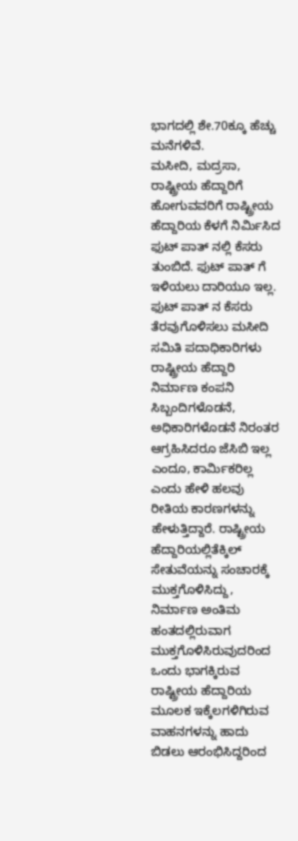ಭಾಗದಲ್ಲಿ ಶೇ.70ಕ್ಕೂ ಹೆಚ್ಚು ಮನೆಗಳಿವೆ.
ಮಸೀದಿ, ಮದ್ರಸಾ, ರಾಷ್ಟ್ರೀಯ ಹೆದ್ದಾರಿಗೆ ಹೋಗುವವರಿಗೆ ರಾಷ್ಟ್ರೀಯ ಹೆದ್ದಾರಿಯ ಕೆಳಗೆ ನಿರ್ಮಿಸಿದ ಫುಟ್ ಪಾತ್ ನಲ್ಲಿ ಕೆಸರು ತುಂಬಿದೆ. ಫುಟ್ ಪಾತ್ ಗೆ ಇಳಿಯಲು ದಾರಿಯೂ ಇಲ್ಲ. ಫುಟ್ ಪಾತ್ ನ ಕೆಸರು ತೆರವುಗೊಳಿಸಲು ಮಸೀದಿ ಸಮಿತಿ ಪದಾಧಿಕಾರಿಗಳು ರಾಷ್ಟ್ರೀಯ ಹೆದ್ದಾರಿ ನಿರ್ಮಾಣ ಕಂಪನಿ ಸಿಬ್ಬಂದಿಗಳೊಡನೆ, ಅಧಿಕಾರಿಗಳೊಡನೆ ನಿರಂತರ ಆಗ್ರಹಿಸಿದರೂ ಜೆಸಿಬಿ ಇಲ್ಲ ಎಂದೂ, ಕಾರ್ಮಿಕರಿಲ್ಲ ಎಂದು ಹೇಳಿ ಹಲವು ರೀತಿಯ ಕಾರಣಗಳನ್ನು ಹೇಳುತ್ತಿದ್ದಾರೆ. ರಾಷ್ಟ್ರೀಯ ಹೆದ್ದಾರಿಯಲ್ಲಿತೆಕ್ಕಿಲ್ ಸೇತುವೆಯನ್ನು ಸಂಚಾರಕ್ಕೆ ಮುಕ್ತಗೊಳಿಸಿದ್ದು, ನಿರ್ಮಾಣ ಅಂತಿಮ ಹಂತದಲ್ಲಿರುವಾಗ ಮುಕ್ತಗೊಳಿಸಿರುವುದರಿಂದ ಒಂದು ಭಾಗಕ್ಕಿರುವ ರಾಷ್ಟ್ರೀಯ ಹೆದ್ದಾರಿಯ ಮೂಲಕ ಇಕ್ಕೆಲಗಳಿಗಿರುವ ವಾಹನಗಳನ್ನು ಹಾದು ಬಿಡಲು ಆರಂಭಿಸಿದ್ದರಿಂದ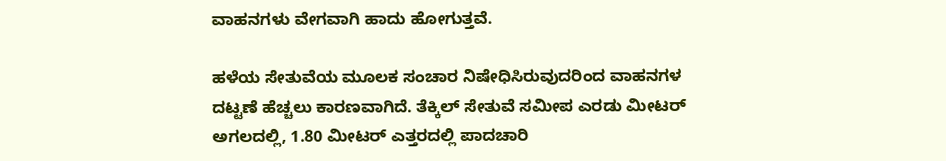ವಾಹನಗಳು ವೇಗವಾಗಿ ಹಾದು ಹೋಗುತ್ತವೆ.

ಹಳೆಯ ಸೇತುವೆಯ ಮೂಲಕ ಸಂಚಾರ ನಿಷೇಧಿಸಿರುವುದರಿಂದ ವಾಹನಗಳ ದಟ್ಟಣೆ ಹೆಚ್ಚಲು ಕಾರಣವಾಗಿದೆ. ತೆಕ್ಕಿಲ್ ಸೇತುವೆ ಸಮೀಪ ಎರಡು ಮೀಟರ್ ಅಗಲದಲ್ಲಿ, 1.80 ಮೀಟರ್ ಎತ್ತರದಲ್ಲಿ ಪಾದಚಾರಿ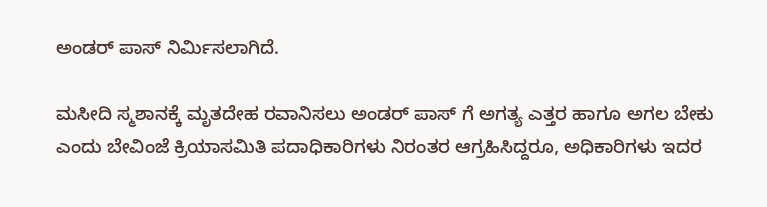ಅಂಡರ್ ಪಾಸ್ ನಿರ್ಮಿಸಲಾಗಿದೆ.

ಮಸೀದಿ ಸ್ಮಶಾನಕ್ಕೆ ಮೃತದೇಹ ರವಾನಿಸಲು ಅಂಡರ್ ಪಾಸ್ ಗೆ ಅಗತ್ಯ ಎತ್ತರ ಹಾಗೂ ಅಗಲ ಬೇಕು ಎಂದು ಬೇವಿಂಜೆ ಕ್ರಿಯಾಸಮಿತಿ ಪದಾಧಿಕಾರಿಗಳು ನಿರಂತರ ಆಗ್ರಹಿಸಿದ್ದರೂ, ಅಧಿಕಾರಿಗಳು ಇದರ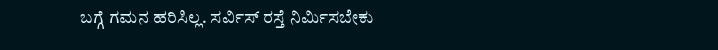ಬಗ್ಗೆ ಗಮನ ಹರಿಸಿಲ್ಲ. ಸರ್ವಿಸ್ ರಸ್ತೆ ನಿರ್ಮಿಸಬೇಕು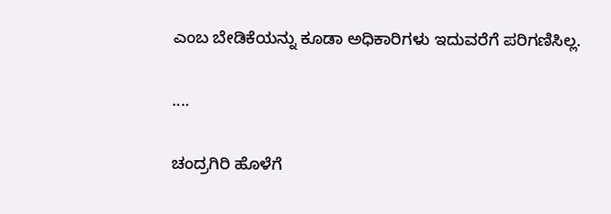ಎಂಬ ಬೇಡಿಕೆಯನ್ನು ಕೂಡಾ ಅಧಿಕಾರಿಗಳು ಇದುವರೆಗೆ ಪರಿಗಣಿಸಿಲ್ಲ.

....

ಚಂದ್ರಗಿರಿ ಹೊಳೆಗೆ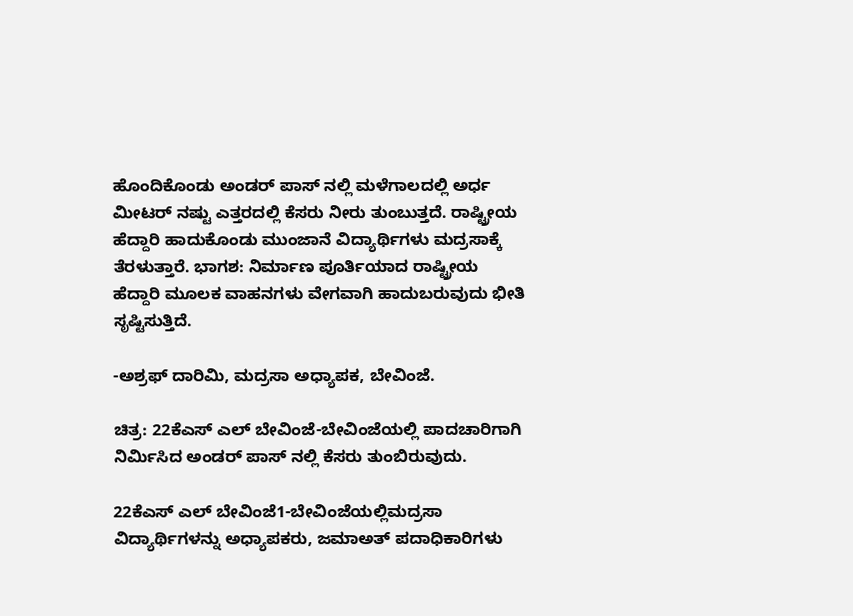ಹೊಂದಿಕೊಂಡು ಅಂಡರ್ ಪಾಸ್ ನಲ್ಲಿ ಮಳೆಗಾಲದಲ್ಲಿ ಅರ್ಧ ಮೀಟರ್ ನಷ್ಟು ಎತ್ತರದಲ್ಲಿ ಕೆಸರು ನೀರು ತುಂಬುತ್ತದೆ. ರಾಷ್ಟ್ರೀಯ ಹೆದ್ದಾರಿ ಹಾದುಕೊಂಡು ಮುಂಜಾನೆ ವಿದ್ಯಾರ್ಥಿಗಳು ಮದ್ರಸಾಕ್ಕೆ ತೆರಳುತ್ತಾರೆ. ಭಾಗಶ: ನಿರ್ಮಾಣ ಪೂರ್ತಿಯಾದ ರಾಷ್ಟ್ರೀಯ ಹೆದ್ದಾರಿ ಮೂಲಕ ವಾಹನಗಳು ವೇಗವಾಗಿ ಹಾದುಬರುವುದು ಭೀತಿ ಸೃಷ್ಟಿಸುತ್ತಿದೆ.

-ಅಶ್ರಫ್ ದಾರಿಮಿ, ಮದ್ರಸಾ ಅಧ್ಯಾಪಕ, ಬೇವಿಂಜೆ.

ಚಿತ್ರ: 22ಕೆಎಸ್ ಎಲ್ ಬೇವಿಂಜೆ-ಬೇವಿಂಜೆಯಲ್ಲಿ ಪಾದಚಾರಿಗಾಗಿ ನಿರ್ಮಿಸಿದ ಅಂಡರ್ ಪಾಸ್ ನಲ್ಲಿ ಕೆಸರು ತುಂಬಿರುವುದು.

22ಕೆಎಸ್ ಎಲ್ ಬೇವಿಂಜೆ1-ಬೇವಿಂಜೆಯಲ್ಲಿಮದ್ರಸಾ ವಿದ್ಯಾರ್ಥಿಗಳನ್ನು ಅಧ್ಯಾಪಕರು, ಜಮಾಅತ್ ಪದಾಧಿಕಾರಿಗಳು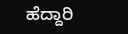ಹೆದ್ದಾರಿ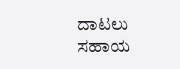ದಾಟಲು ಸಹಾಯ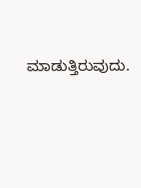ಮಾಡುತ್ತಿರುವುದು.